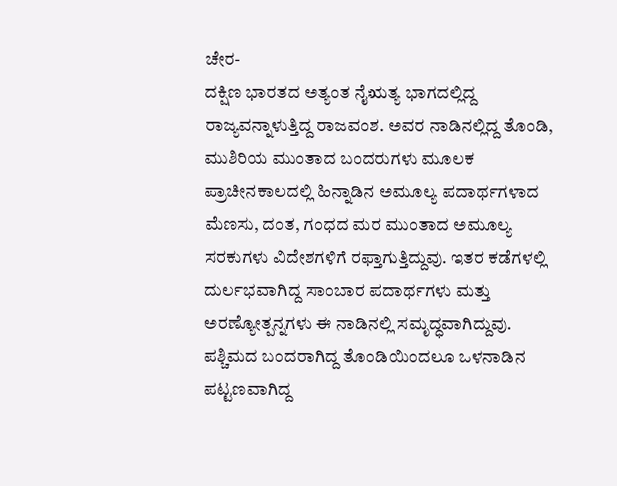ಚೇರ-
ದಕ್ಷಿಣ ಭಾರತದ ಅತ್ಯಂತ ನೈಋತ್ಯ ಭಾಗದಲ್ಲಿದ್ದ ರಾಜ್ಯವನ್ನಾಳುತ್ತಿದ್ದ ರಾಜವಂಶ. ಅವರ ನಾಡಿನಲ್ಲಿದ್ದ ತೊಂಡಿ, ಮುಶಿರಿಯ ಮುಂತಾದ ಬಂದರುಗಳು ಮೂಲಕ ಪ್ರಾಚೀನಕಾಲದಲ್ಲಿ ಹಿನ್ನಾಡಿನ ಅಮೂಲ್ಯ ಪದಾರ್ಥಗಳಾದ ಮೆಣಸು, ದಂತ, ಗಂಧದ ಮರ ಮುಂತಾದ ಅಮೂಲ್ಯ ಸರಕುಗಳು ವಿದೇಶಗಳಿಗೆ ರಫ್ತಾಗುತ್ತಿದ್ದುವು. ಇತರ ಕಡೆಗಳಲ್ಲಿ ದುರ್ಲಭವಾಗಿದ್ದ ಸಾಂಬಾರ ಪದಾರ್ಥಗಳು ಮತ್ತು ಅರಣ್ಯೋತ್ಪನ್ನಗಳು ಈ ನಾಡಿನಲ್ಲಿ ಸಮೃದ್ಧವಾಗಿದ್ದುವು. ಪಶ್ಚಿಮದ ಬಂದರಾಗಿದ್ದ ತೊಂಡಿಯಿಂದಲೂ ಒಳನಾಡಿನ ಪಟ್ಟಣವಾಗಿದ್ದ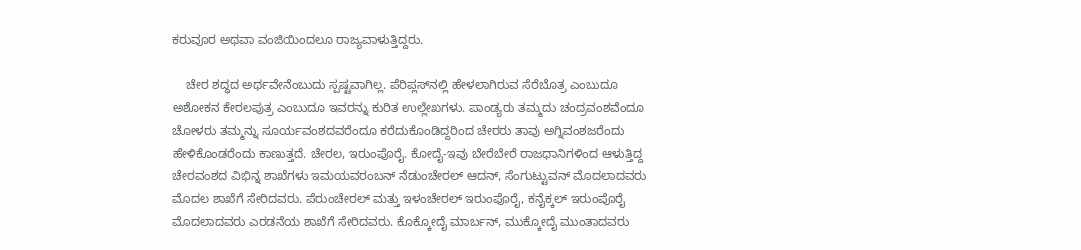ಕರುವೂರ ಅಥವಾ ವಂಜಿಯಿಂದಲೂ ರಾಜ್ಯವಾಳುತ್ತಿದ್ದರು.

    ಚೇರ ಶದ್ಧದ ಅರ್ಥವೇನೆಂಬುದು ಸ್ಪಷ್ಟವಾಗಿಲ್ಲ. ಪೆರಿಪ್ಲಸ್‍ನಲ್ಲಿ ಹೇಳಲಾಗಿರುವ ಸೆರೆಬೊತ್ರ ಎಂಬುದೂ ಅಶೋಕನ ಕೇರಲಪುತ್ರ ಎಂಬುದೂ ಇವರನ್ನು ಕುರಿತ ಉಲ್ಲೇಖಗಳು. ಪಾಂಡ್ಯರು ತಮ್ಮದು ಚಂದ್ರವಂಶವೆಂದೂ ಚೋಳರು ತಮ್ಮನ್ನು ಸೂರ್ಯವಂಶದವರೆಂದೂ ಕರೆದುಕೊಂಡಿದ್ದರಿಂದ ಚೇರರು ತಾವು ಅಗ್ನಿವಂಶಜರೆಂದು ಹೇಳಿಕೊಂಡರೆಂದು ಕಾಣುತ್ತದೆ. ಚೇರಲ, ಇರುಂಪೊರೈ. ಕೋದೈ-ಇವು ಬೇರೆಬೇರೆ ರಾಜಧಾನಿಗಳಿಂದ ಆಳುತ್ತಿದ್ದ ಚೇರವಂಶದ ವಿಭಿನ್ನ ಶಾಖೆಗಳು ಇಮಯವರಂಬನ್ ನೆಡುಂಚೇರಲ್ ಆದನ್, ಸೆಂಗುಟ್ಟುವನ್ ಮೊದಲಾದವರು ಮೊದಲ ಶಾಖೆಗೆ ಸೇರಿದವರು. ಪೆರುಂಚೇರಲ್ ಮತ್ತು ಇಳಂಚೇರಲ್ ಇರುಂಪೊರೈ, ಕನೈಕ್ಕಲ್ ಇರುಂಪೊರೈ ಮೊದಲಾದವರು ಎರಡನೆಯ ಶಾಖೆಗೆ ಸೇರಿದವರು. ಕೊಕ್ಕೋದೈ ಮಾರ್ಬನ್, ಮುಕ್ಕೋದೈ ಮುಂತಾದವರು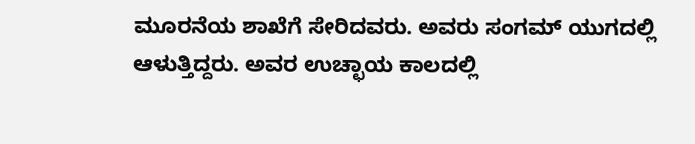ಮೂರನೆಯ ಶಾಖೆಗೆ ಸೇರಿದವರು. ಅವರು ಸಂಗಮ್ ಯುಗದಲ್ಲಿ ಆಳುತ್ತಿದ್ದರು. ಅವರ ಉಚ್ಛಾಯ ಕಾಲದಲ್ಲಿ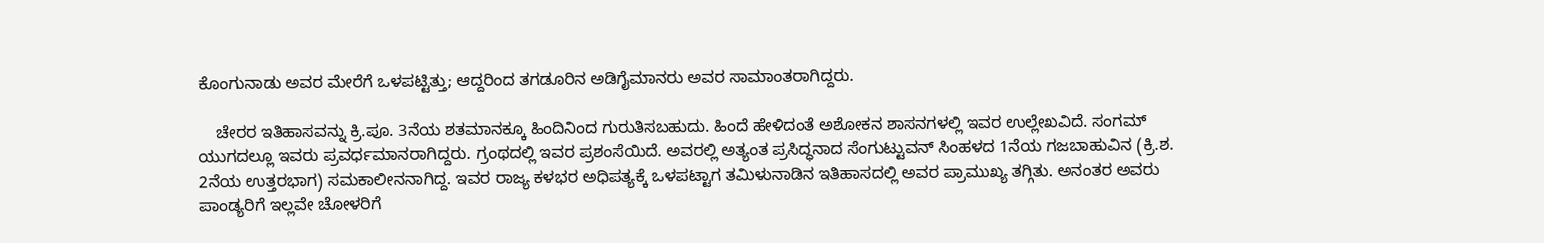ಕೊಂಗುನಾಡು ಅವರ ಮೇರೆಗೆ ಒಳಪಟ್ಟಿತ್ತು; ಆದ್ದರಿಂದ ತಗಡೂರಿನ ಅಡಿಗೈಮಾನರು ಅವರ ಸಾಮಾಂತರಾಗಿದ್ದರು.

    ಚೇರರ ಇತಿಹಾಸವನ್ನು ಕ್ರಿ.ಪೂ. 3ನೆಯ ಶತಮಾನಕ್ಕೂ ಹಿಂದಿನಿಂದ ಗುರುತಿಸಬಹುದು. ಹಿಂದೆ ಹೇಳಿದಂತೆ ಅಶೋಕನ ಶಾಸನಗಳಲ್ಲಿ ಇವರ ಉಲ್ಲೇಖವಿದೆ. ಸಂಗಮ್ ಯುಗದಲ್ಲೂ ಇವರು ಪ್ರವರ್ಧಮಾನರಾಗಿದ್ದರು. ಗ್ರಂಥದಲ್ಲಿ ಇವರ ಪ್ರಶಂಸೆಯಿದೆ. ಅವರಲ್ಲಿ ಅತ್ಯಂತ ಪ್ರಸಿದ್ಧನಾದ ಸೆಂಗುಟ್ಟುವನ್ ಸಿಂಹಳದ 1ನೆಯ ಗಜಬಾಹುವಿನ (ಕ್ರಿ.ಶ. 2ನೆಯ ಉತ್ತರಭಾಗ) ಸಮಕಾಲೀನನಾಗಿದ್ದ. ಇವರ ರಾಜ್ಯ ಕಳಭರ ಅಧಿಪತ್ಯಕ್ಕೆ ಒಳಪಟ್ಟಾಗ ತಮಿಳುನಾಡಿನ ಇತಿಹಾಸದಲ್ಲಿ ಅವರ ಪ್ರಾಮುಖ್ಯ ತಗ್ಗಿತು. ಅನಂತರ ಅವರು ಪಾಂಡ್ಯರಿಗೆ ಇಲ್ಲವೇ ಚೋಳರಿಗೆ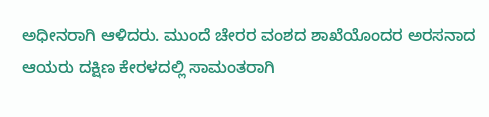ಅಧೀನರಾಗಿ ಆಳಿದರು. ಮುಂದೆ ಚೇರರ ವಂಶದ ಶಾಖೆಯೊಂದರ ಅರಸನಾದ ಆಯರು ದಕ್ಷಿಣ ಕೇರಳದಲ್ಲಿ ಸಾಮಂತರಾಗಿ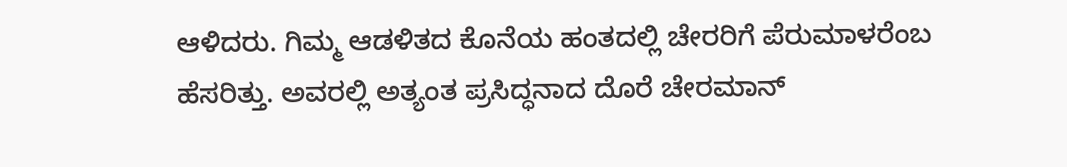ಆಳಿದರು. ಗಿಮ್ಮ ಆಡಳಿತದ ಕೊನೆಯ ಹಂತದಲ್ಲಿ ಚೇರರಿಗೆ ಪೆರುಮಾಳರೆಂಬ ಹೆಸರಿತ್ತು. ಅವರಲ್ಲಿ ಅತ್ಯಂತ ಪ್ರಸಿದ್ಧನಾದ ದೊರೆ ಚೇರಮಾನ್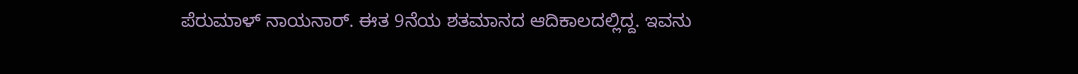ಪೆರುಮಾಳ್ ನಾಯನಾರ್. ಈತ 9ನೆಯ ಶತಮಾನದ ಆದಿಕಾಲದಲ್ಲಿದ್ದ. ಇವನು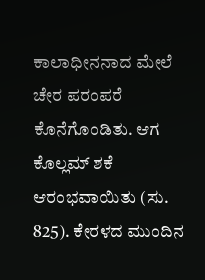ಕಾಲಾಧೀನನಾದ ಮೇಲೆ ಚೇರ ಪರಂಪರೆ ಕೊನೆಗೊಂಡಿತು. ಆಗ ಕೊಲ್ಲಮ್ ಶಕೆ ಆರಂಭವಾಯಿತು (ಸು. 825). ಕೇರಳದ ಮುಂದಿನ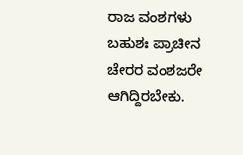ರಾಜ ವಂಶಗಳು ಬಹುಶಃ ಪ್ರಾಚೀನ ಚೇರರ ವಂಶಜರೇ ಆಗಿದ್ದಿರಬೇಕು.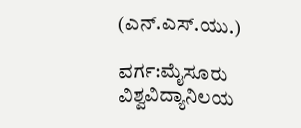(ಎನ್.ಎಸ್.ಯು.)

ವರ್ಗ:ಮೈಸೂರು ವಿಶ್ವವಿದ್ಯಾನಿಲಯ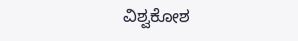ವಿಶ್ವಕೋಶ